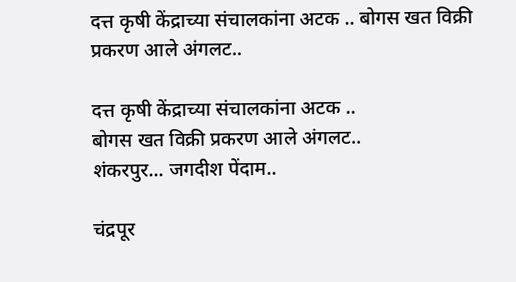दत्त कृषी केंद्राच्या संचालकांना अटक .. बोगस खत विक्री प्रकरण आले अंगलट..

दत्त कृषी केंद्राच्या संचालकांना अटक ..
बोगस खत विक्री प्रकरण आले अंगलट..
शंकरपुर... जगदीश पेंदाम..

चंद्रपूर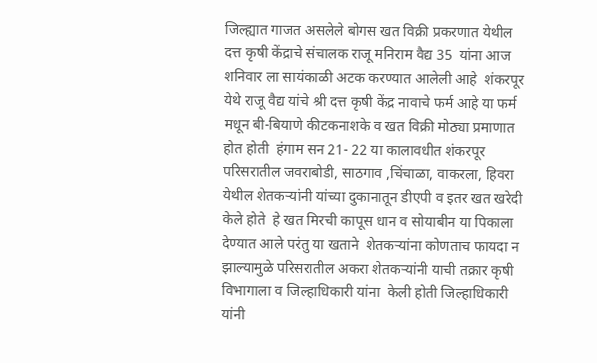जिल्ह्यात गाजत असलेले बोगस खत विक्री प्रकरणात येथील दत्त कृषी केंद्राचे संचालक राजू मनिराम वैद्य 35  यांना आज शनिवार ला सायंकाळी अटक करण्यात आलेली आहे  शंकरपूर येथे राजू वैद्य यांचे श्री दत्त कृषी केंद्र नावाचे फर्म आहे या फर्म  मधून बी-बियाणे कीटकनाशके व खत विक्री मोठ्या प्रमाणात होत होती  हंगाम सन 21- 22 या कालावधीत शंकरपूर परिसरातील जवराबोडी, साठगाव ,चिंचाळा, वाकरला, हिवरा येथील शेतकऱ्यांनी यांच्या दुकानातून डीएपी व इतर खत खरेदी केले होते  हे खत मिरची कापूस धान व सोयाबीन या पिकाला देण्यात आले परंतु या खताने  शेतकऱ्यांना कोणताच फायदा न झाल्यामुळे परिसरातील अकरा शेतकऱ्यांनी याची तक्रार कृषी विभागाला व जिल्हाधिकारी यांना  केली होती जिल्हाधिकारी यांनी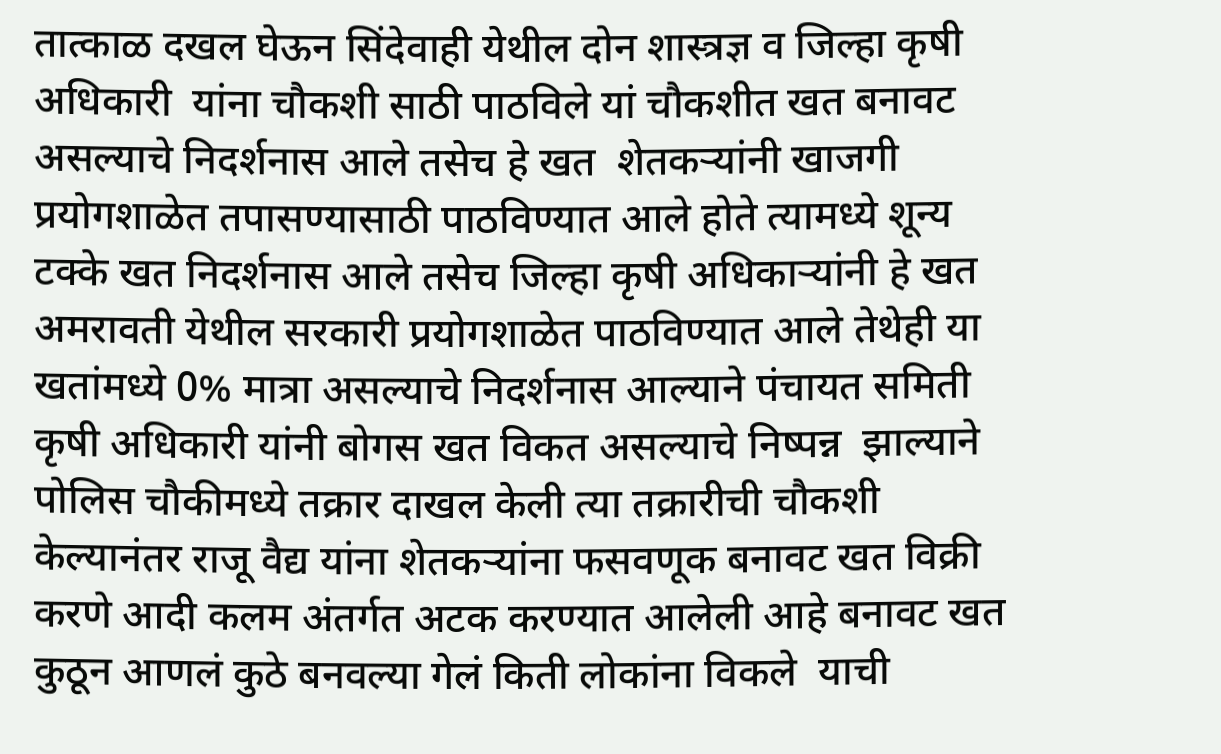तात्काळ दखल घेऊन सिंदेवाही येथील दोन शास्त्रज्ञ व जिल्हा कृषी अधिकारी  यांना चौकशी साठी पाठविले यां चौकशीत खत बनावट असल्याचे निदर्शनास आले तसेच हे खत  शेतकऱ्यांनी खाजगी प्रयोगशाळेत तपासण्यासाठी पाठविण्यात आले होते त्यामध्ये शून्य टक्के खत निदर्शनास आले तसेच जिल्हा कृषी अधिकाऱ्यांनी हे खत अमरावती येथील सरकारी प्रयोगशाळेत पाठविण्यात आले तेथेही या खतांमध्ये 0% मात्रा असल्याचे निदर्शनास आल्याने पंचायत समिती कृषी अधिकारी यांनी बोगस खत विकत असल्याचे निष्पन्न  झाल्याने पोलिस चौकीमध्ये तक्रार दाखल केली त्या तक्रारीची चौकशी केल्यानंतर राजू वैद्य यांना शेतकऱ्यांना फसवणूक बनावट खत विक्री करणे आदी कलम अंतर्गत अटक करण्यात आलेली आहे बनावट खत कुठून आणलं कुठे बनवल्या गेलं किती लोकांना विकले  याची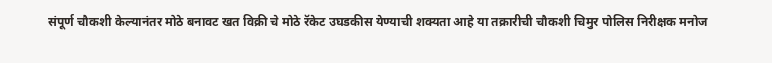संपूर्ण चौकशी केल्यानंतर मोठे बनावट खत विक्री चे मोठे रॅकेट उघडकीस येण्याची शक्यता आहे या तक्रारीची चौकशी चिमुर पोलिस निरीक्षक मनोज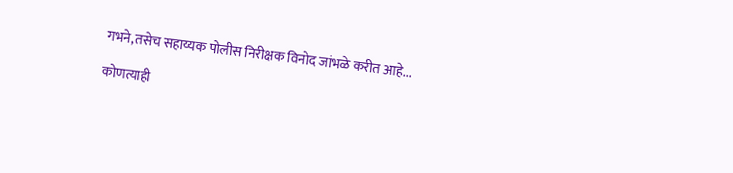गभने,तसेच सहाय्यक पोलीस निरीक्षक विनोद जांभळे करीत आहे...

कोणत्याही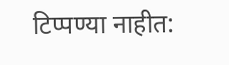टिप्पण्‍या नाहीत: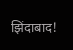झिंदाबाद!